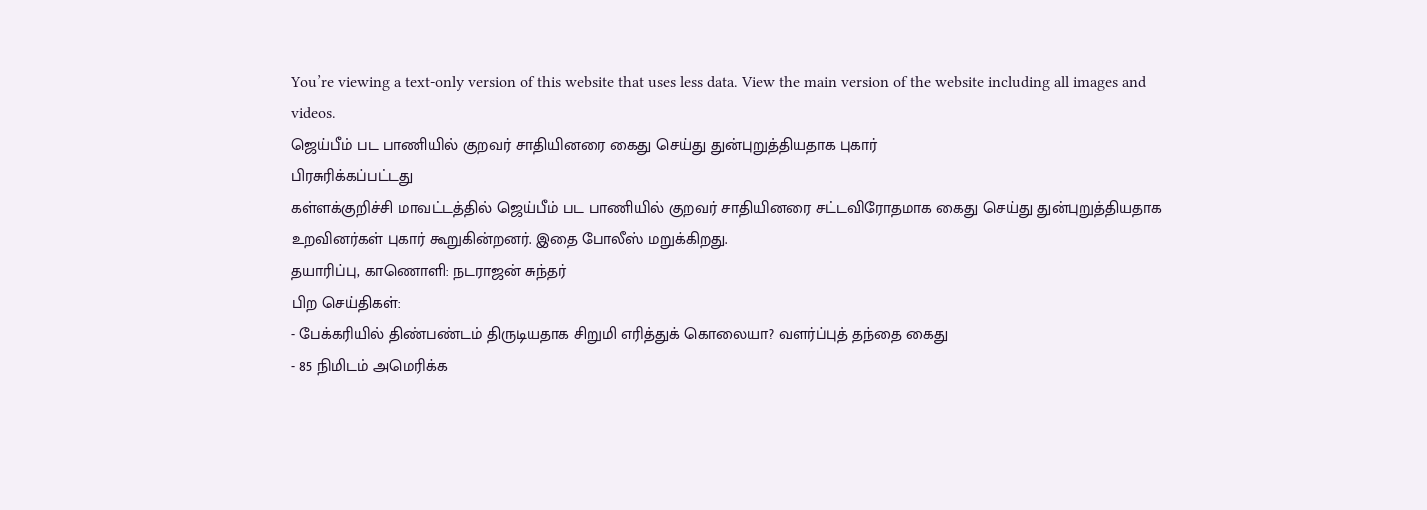You’re viewing a text-only version of this website that uses less data. View the main version of the website including all images and videos.
ஜெய்பீம் பட பாணியில் குறவர் சாதியினரை கைது செய்து துன்புறுத்தியதாக புகார்
பிரசுரிக்கப்பட்டது
கள்ளக்குறிச்சி மாவட்டத்தில் ஜெய்பீம் பட பாணியில் குறவர் சாதியினரை சட்டவிரோதமாக கைது செய்து துன்புறுத்தியதாக உறவினர்கள் புகார் கூறுகின்றனர். இதை போலீஸ் மறுக்கிறது.
தயாரிப்பு, காணொளி: நடராஜன் சுந்தர்
பிற செய்திகள்:
- பேக்கரியில் திண்பண்டம் திருடியதாக சிறுமி எரித்துக் கொலையா? வளர்ப்புத் தந்தை கைது
- 85 நிமிடம் அமெரிக்க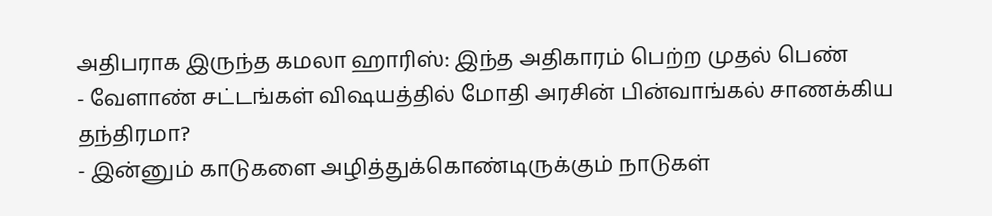அதிபராக இருந்த கமலா ஹாரிஸ்: இந்த அதிகாரம் பெற்ற முதல் பெண்
- வேளாண் சட்டங்கள் விஷயத்தில் மோதி அரசின் பின்வாங்கல் சாணக்கிய தந்திரமா?
- இன்னும் காடுகளை அழித்துக்கொண்டிருக்கும் நாடுகள்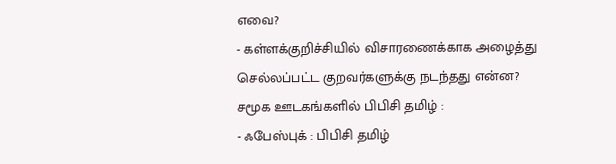எவை?
- கள்ளக்குறிச்சியில் விசாரணைக்காக அழைத்து செல்லப்பட்ட குறவர்களுக்கு நடந்தது என்ன?
சமூக ஊடகங்களில் பிபிசி தமிழ் :
- ஃபேஸ்புக் : பிபிசி தமிழ்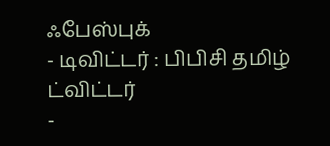ஃபேஸ்புக்
- டிவிட்டர் : பிபிசி தமிழ் ட்விட்டர்
-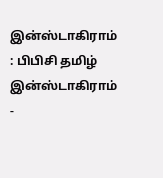இன்ஸ்டாகிராம் : பிபிசி தமிழ் இன்ஸ்டாகிராம்
-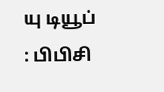யு டியூப் : பிபிசி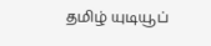தமிழ் யுடியூப்